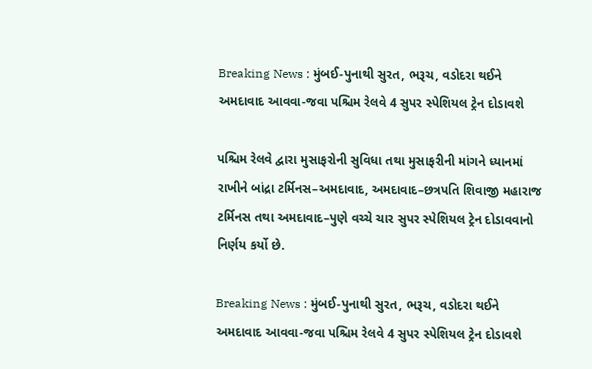Breaking News : મુંબઈ-પુનાથી સુરત, ભરૂચ, વડોદરા થઈને અમદાવાદ આવવા-જવા પશ્ચિમ રેલવે 4 સુપર સ્પેશિયલ ટ્રેન દોડાવશે

પશ્ચિમ રેલવે દ્વારા મુસાફરોની સુવિધા તથા મુસાફરીની માંગને ધ્યાનમાં રાખીને બાંદ્રા ટર્મિનસ–અમદાવાદ, અમદાવાદ–છત્રપતિ શિવાજી મહારાજ ટર્મિનસ તથા અમદાવાદ–પુણે વચ્ચે ચાર સુપર સ્પેશિયલ ટ્રેન દોડાવવાનો નિર્ણય કર્યો છે.

Breaking News : મુંબઈ-પુનાથી સુરત, ભરૂચ, વડોદરા થઈને અમદાવાદ આવવા-જવા પશ્ચિમ રેલવે 4 સુપર સ્પેશિયલ ટ્રેન દોડાવશે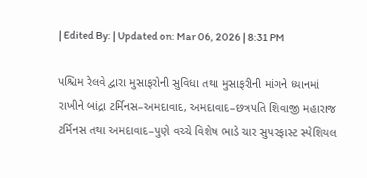| Edited By: | Updated on: Mar 06, 2026 | 8:31 PM

પશ્ચિમ રેલવે દ્વારા મુસાફરોની સુવિધા તથા મુસાફરીની માંગને ધ્યાનમાં રાખીને બાંદ્રા ટર્મિનસ–અમદાવાદ, અમદાવાદ–છત્રપતિ શિવાજી મહારાજ ટર્મિનસ તથા અમદાવાદ–પુણે વચ્ચે વિશેષ ભાડે ચાર સુપરફાસ્ટ સ્પેશિયલ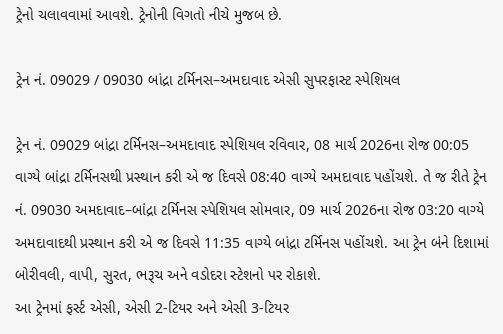ટ્રેનો ચલાવવામાં આવશે. ટ્રેનોની વિગતો નીચે મુજબ છે.

ટ્રેન નં. 09029 / 09030 બાંદ્રા ટર્મિનસ–અમદાવાદ એસી સુપરફાસ્ટ સ્પેશિયલ

ટ્રેન નં. 09029 બાંદ્રા ટર્મિનસ–અમદાવાદ સ્પેશિયલ રવિવાર, 08 માર્ચ 2026ના રોજ 00:05 વાગ્યે બાંદ્રા ટર્મિનસથી પ્રસ્થાન કરી એ જ દિવસે 08:40 વાગ્યે અમદાવાદ પહોંચશે. તે જ રીતે ટ્રેન નં. 09030 અમદાવાદ–બાંદ્રા ટર્મિનસ સ્પેશિયલ સોમવાર, 09 માર્ચ 2026ના રોજ 03:20 વાગ્યે અમદાવાદથી પ્રસ્થાન કરી એ જ દિવસે 11:35 વાગ્યે બાંદ્રા ટર્મિનસ પહોંચશે. આ ટ્રેન બંને દિશામાં બોરીવલી, વાપી, સુરત, ભરૂચ અને વડોદરા સ્ટેશનો પર રોકાશે.
આ ટ્રેનમાં ફર્સ્ટ એસી, એસી 2-ટિયર અને એસી 3-ટિયર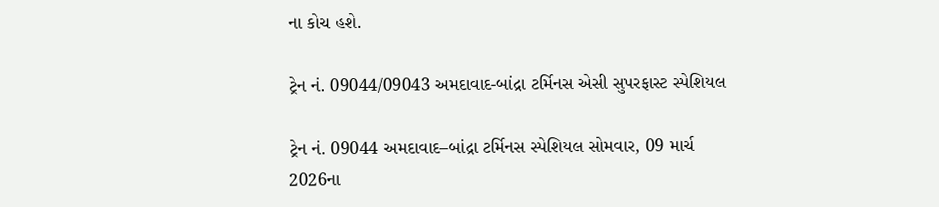ના કોચ હશે.

ટ્રેન નં. 09044/09043 અમદાવાદ-બાંદ્રા ટર્મિનસ એસી સુપરફાસ્ટ સ્પેશિયલ

ટ્રેન નં. 09044 અમદાવાદ–બાંદ્રા ટર્મિનસ સ્પેશિયલ સોમવાર, 09 માર્ચ 2026ના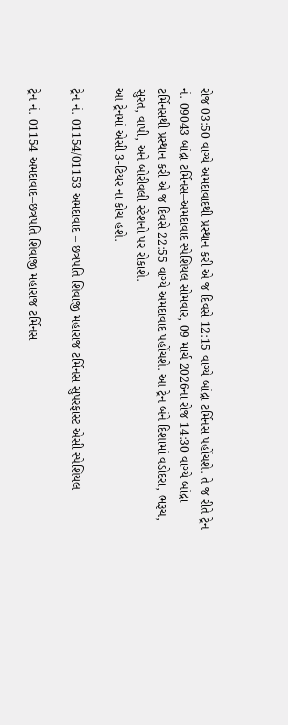રોજ 03:50 વાગ્યે અમદાવાદથી પ્રસ્થાન કરી એ જ દિવસે 12:15 વાગ્યે બાંદ્રા ટર્મિનસ પહોંચશે. તે જ રીતે ટ્રેન નં. 09043 બાંદ્રા ટર્મિનસ–અમદાવાદ સ્પેશિયલ સોમવાર, 09 માર્ચ 2026ના રોજ 14:30 વાગ્યે બાંદ્રા ટર્મિનસથી પ્રસ્થાન કરી એ જ દિવસે 22:55 વાગ્યે અમદાવાદ પહોંચશે. આ ટ્રેન બંને દિશામાં વડોદરા, ભરૂચ, સુરત, વાપી, અને બોરીવલી સ્ટેશનો પર રોકાશે.
આ ટ્રેનમાં એસી 3-ટિયર ના કોચ હશે.

ટ્રેન નં. 01154/01153 અમદાવાદ – છત્રપતિ શિવાજી મહારાજ ટર્મિનસ સુપરફાસ્ટ એસી સ્પેશિયલ

ટ્રેન નં. 01154 અમદાવાદ–છત્રપતિ શિવાજી મહારાજ ટર્મિનસ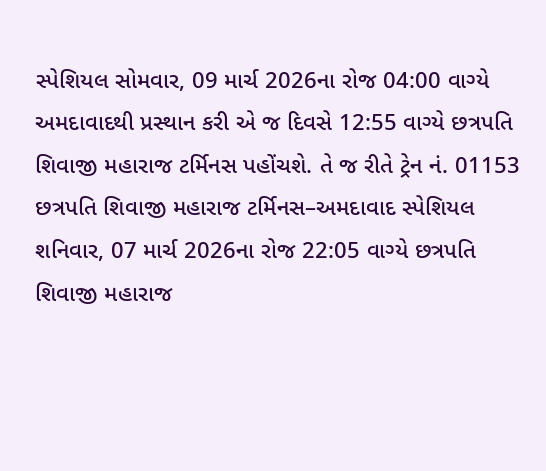સ્પેશિયલ સોમવાર, 09 માર્ચ 2026ના રોજ 04:00 વાગ્યે અમદાવાદથી પ્રસ્થાન કરી એ જ દિવસે 12:55 વાગ્યે છત્રપતિ શિવાજી મહારાજ ટર્મિનસ પહોંચશે. તે જ રીતે ટ્રેન નં. 01153 છત્રપતિ શિવાજી મહારાજ ટર્મિનસ–અમદાવાદ સ્પેશિયલ શનિવાર, 07 માર્ચ 2026ના રોજ 22:05 વાગ્યે છત્રપતિ શિવાજી મહારાજ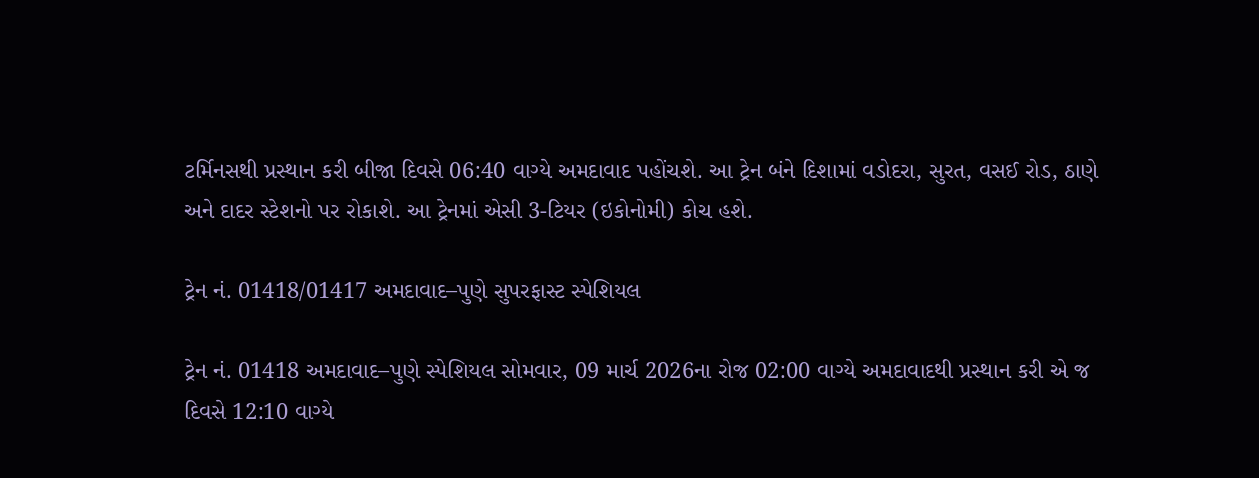ટર્મિનસથી પ્રસ્થાન કરી બીજા દિવસે 06:40 વાગ્યે અમદાવાદ પહોંચશે. આ ટ્રેન બંને દિશામાં વડોદરા, સુરત, વસઈ રોડ, ઠાણે અને દાદર સ્ટેશનો પર રોકાશે. આ ટ્રેનમાં એસી 3-ટિયર (ઇકોનોમી) કોચ હશે.

ટ્રેન નં. 01418/01417 અમદાવાદ–પુણે સુપરફાસ્ટ સ્પેશિયલ

ટ્રેન નં. 01418 અમદાવાદ–પુણે સ્પેશિયલ સોમવાર, 09 માર્ચ 2026ના રોજ 02:00 વાગ્યે અમદાવાદથી પ્રસ્થાન કરી એ જ દિવસે 12:10 વાગ્યે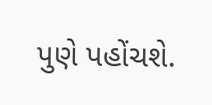પુણે પહોંચશે.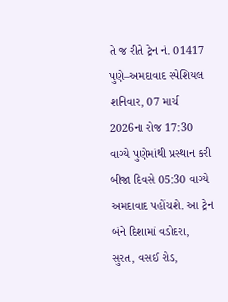તે જ રીતે ટ્રેન નં. 01417 પુણે–અમદાવાદ સ્પેશિયલ શનિવાર, 07 માર્ચ 2026ના રોજ 17:30 વાગ્યે પુણેમાંથી પ્રસ્થાન કરી બીજા દિવસે 05:30 વાગ્યે અમદાવાદ પહોંચશે. આ ટ્રેન બંને દિશામાં વડોદરા, સુરત, વસઈ રોડ,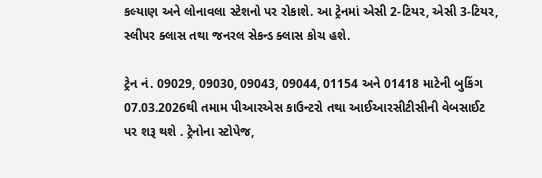કલ્યાણ અને લોનાવલા સ્ટેશનો પર રોકાશે. આ ટ્રેનમાં એસી 2-ટિયર, એસી 3-ટિયર, સ્લીપર ક્લાસ તથા જનરલ સેકન્ડ ક્લાસ કોચ હશે.

ટ્રેન નં. 09029, 09030, 09043, 09044, 01154 અને 01418 માટેની બુકિંગ 07.03.2026થી તમામ પીઆરએસ કાઉન્ટરો તથા આઈઆરસીટીસીની વેબસાઈટ પર શરૂ થશે . ટ્રેનોના સ્ટોપેજ,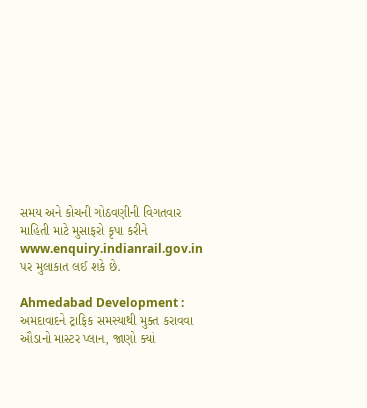સમય અને કોચની ગોઠવણીની વિગતવાર માહિતી માટે મુસાફરો કૃપા કરીને www.enquiry.indianrail.gov.in પર મુલાકાત લઈ શકે છે.

Ahmedabad Development : અમદાવાદને ટ્રાફિક સમસ્યાથી મુક્ત કરાવવા ઔડાનો માસ્ટર પ્લાન, જાણો ક્યાં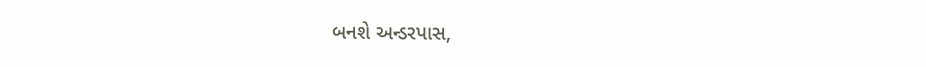બનશે અન્ડરપાસ,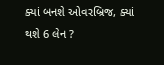ક્યાં બનશે ઓવરબ્રિજ, ક્યાં થશે 6 લેન ?